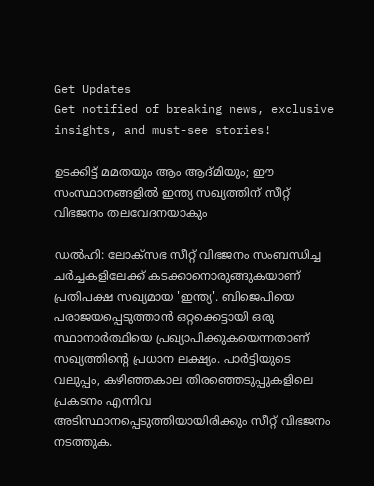Get Updates
Get notified of breaking news, exclusive insights, and must-see stories!

ഉടക്കിട്ട് മമതയും ആം ആദ്മിയും; ഈ സംസ്ഥാനങ്ങളിൽ ഇന്ത്യ സഖ്യത്തിന് സീറ്റ് വിഭജനം തലവേദനയാകും

ഡൽഹി: ലോക്സഭ സീറ്റ് വിഭജനം സംബന്ധിച്ച ചർച്ചകളിലേക്ക് കടക്കാനൊരുങ്ങുകയാണ് പ്രതിപക്ഷ സഖ്യമായ 'ഇന്ത്യ'. ബിജെപിയെ പരാജയപ്പെടുത്താൻ ഒറ്റക്കെട്ടായി ഒരു സ്ഥാനാർത്ഥിയെ പ്രഖ്യാപിക്കുകയെന്നതാണ് സഖ്യത്തിന്റെ പ്രധാന ലക്ഷ്യം. പാര്‍ട്ടിയുടെ വലുപ്പം, കഴിഞ്ഞകാല തിരഞ്ഞെടുപ്പുകളിലെ പ്രകടനം എന്നിവ അടിസ്ഥാനപ്പെടുത്തിയായിരിക്കും സീറ്റ് വിഭജനം നടത്തുക.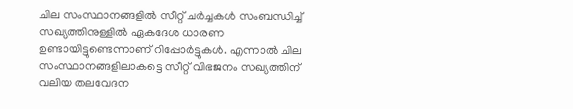ചില സംസ്ഥാനങ്ങളിൽ സീറ്റ് ചർച്ചകൾ സംബന്ധിച്ച് സഖ്യത്തിനുള്ളിൽ ഏകദേശ ധാരണ ഉണ്ടായിട്ടുണ്ടെന്നാണ് റിപ്പോർട്ടുകൾ. എന്നാൽ ചില സംസ്ഥാനങ്ങളിലാകട്ടെ സീറ്റ് വിഭജനം സഖ്യത്തിന് വലിയ തലവേദന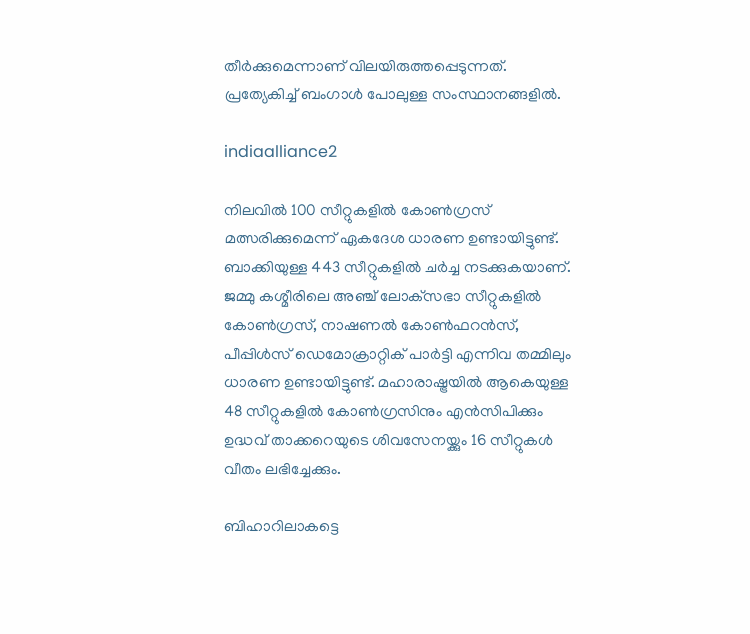തീർക്കുമെന്നാണ് വിലയിരുത്തപ്പെടുന്നത്. പ്രത്യേകിച്ച് ബംഗാൾ പോലുള്ള സംസ്ഥാനങ്ങളിൽ.

indiaalliance2

നിലവിൽ 100 സീറ്റുകളിൽ കോൺഗ്രസ് മത്സരിക്കുമെന്ന് ഏകദേശ ധാരണ ഉണ്ടായിട്ടുണ്ട്. ബാക്കിയുള്ള 443 സീറ്റുകളിൽ ചർച്ച നടക്കുകയാണ്. ജമ്മു കശ്മീരിലെ അഞ്ച് ലോക്‌സഭാ സീറ്റുകളിൽ കോൺഗ്രസ്, നാഷണൽ കോൺഫറൻസ്, പീപ്പിൾസ് ഡെമോക്രാറ്റിക് പാർട്ടി എന്നിവ തമ്മിലും ധാരണ ഉണ്ടായിട്ടുണ്ട്. മഹാരാഷ്ട്രയിൽ ആകെയുള്ള 48 സീറ്റുകളിൽ കോൺഗ്രസിനും എൻസിപിക്കും ഉദ്ധവ് താക്കറെയുടെ ശിവസേനയ്ക്കും 16 സീറ്റുകൾ വീതം ലഭിച്ചേക്കും.

ബിഹാറിലാകട്ടെ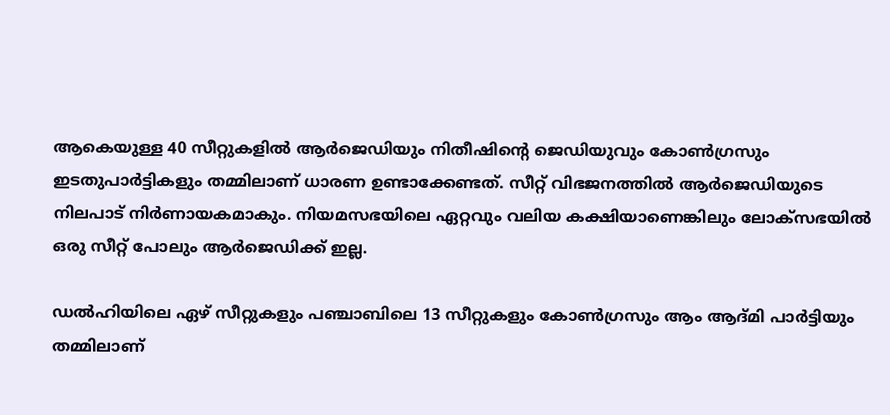ആകെയുള്ള 40 സീറ്റുകളിൽ ആർജെഡിയും നിതീഷിന്റെ ജെഡിയുവും കോൺഗ്രസും ഇടതുപാർട്ടികളും തമ്മിലാണ് ധാരണ ഉണ്ടാക്കേണ്ടത്. സീറ്റ് വിഭജനത്തിൽ ആർജെഡിയുടെ നിലപാട് നിർണായകമാകും. നിയമസഭയിലെ ഏറ്റവും വലിയ കക്ഷിയാണെങ്കിലും ലോക്‌സഭയിൽ ഒരു സീറ്റ് പോലും ആർജെഡിക്ക് ഇല്ല.

ഡൽഹിയിലെ ഏഴ് സീറ്റുകളും പഞ്ചാബിലെ 13 സീറ്റുകളും കോൺഗ്രസും ആം ആദ്മി പാർട്ടിയും തമ്മിലാണ്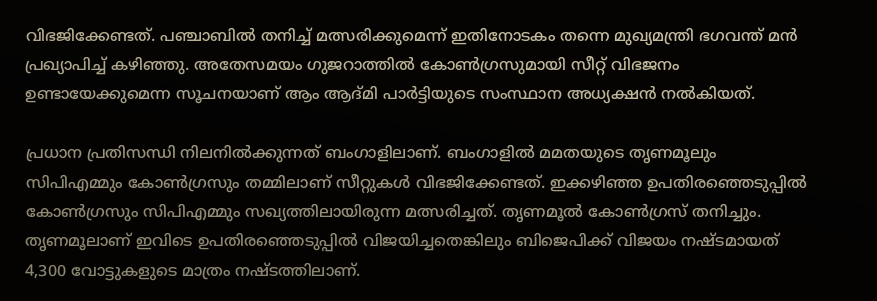വിഭജിക്കേണ്ടത്. പഞ്ചാബിൽ തനിച്ച് മത്സരിക്കുമെന്ന് ഇതിനോടകം തന്നെ മുഖ്യമന്ത്രി ഭഗവന്ത് മൻ പ്രഖ്യാപിച്ച് കഴിഞ്ഞു. അതേസമയം ഗുജറാത്തിൽ കോൺഗ്രസുമായി സീറ്റ് വിഭജനം ഉണ്ടായേക്കുമെന്ന സൂചനയാണ് ആം ആദ്മി പാർട്ടിയുടെ സംസ്ഥാന അധ്യക്ഷൻ നൽകിയത്.

പ്രധാന പ്രതിസന്ധി നിലനിൽക്കുന്നത് ബംഗാളിലാണ്. ബംഗാളിൽ മമതയുടെ തൃണമൂലും സിപിഎമ്മും കോൺഗ്രസും തമ്മിലാണ് സീറ്റുകൾ വിഭജിക്കേണ്ടത്. ഇക്കഴിഞ്ഞ ഉപതിരഞ്ഞെടുപ്പിൽ കോൺഗ്രസും സിപിഎമ്മും സഖ്യത്തിലായിരുന്ന മത്സരിച്ചത്. തൃണമൂൽ കോൺഗ്രസ് തനിച്ചും. തൃണമൂലാണ് ഇവിടെ ഉപതിരഞ്ഞെടുപ്പിൽ വിജയിച്ചതെങ്കിലും ബിജെപിക്ക് വിജയം നഷ്ടമായത് 4,300 വോട്ടുകളുടെ മാത്രം നഷ്ടത്തിലാണ്.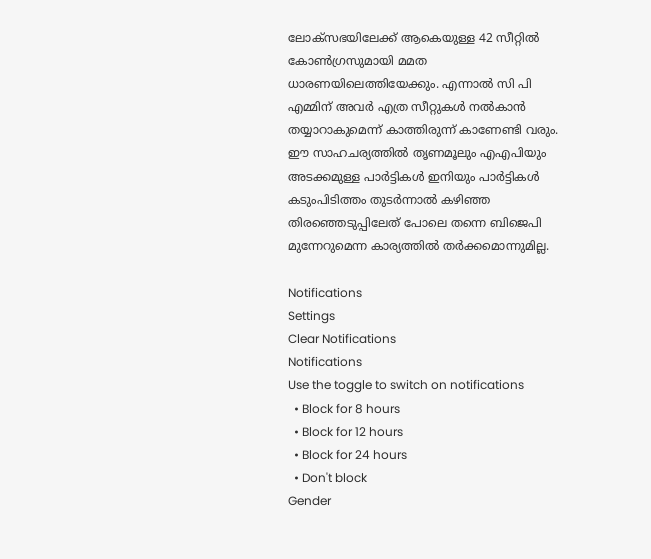ലോക്സഭയിലേക്ക് ആകെയുള്ള 42 സീറ്റിൽ കോൺഗ്രസുമായി മമത ധാരണയിലെത്തിയേക്കും. എന്നാൽ സി പി എമ്മിന് അവർ എത്ര സീറ്റുകൾ നൽകാൻ തയ്യാറാകുമെന്ന് കാത്തിരുന്ന് കാണേണ്ടി വരും. ഈ സാഹചര്യത്തിൽ തൃണമൂലും എഎപിയും അടക്കമുള്ള പാർട്ടികൾ ഇനിയും പാർട്ടികൾ കടുംപിടിത്തം തുടർന്നാൽ കഴിഞ്ഞ തിരഞ്ഞെടുപ്പിലേത് പോലെ തന്നെ ബിജെപി മുന്നേറുമെന്ന കാര്യത്തിൽ തർക്കമൊന്നുമില്ല.

Notifications
Settings
Clear Notifications
Notifications
Use the toggle to switch on notifications
  • Block for 8 hours
  • Block for 12 hours
  • Block for 24 hours
  • Don't block
Gender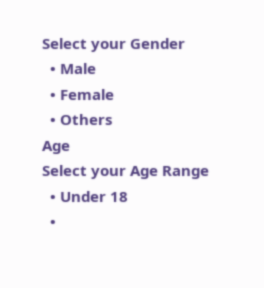Select your Gender
  • Male
  • Female
  • Others
Age
Select your Age Range
  • Under 18
  •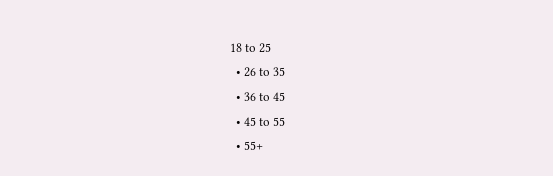18 to 25
  • 26 to 35
  • 36 to 45
  • 45 to 55
  • 55+